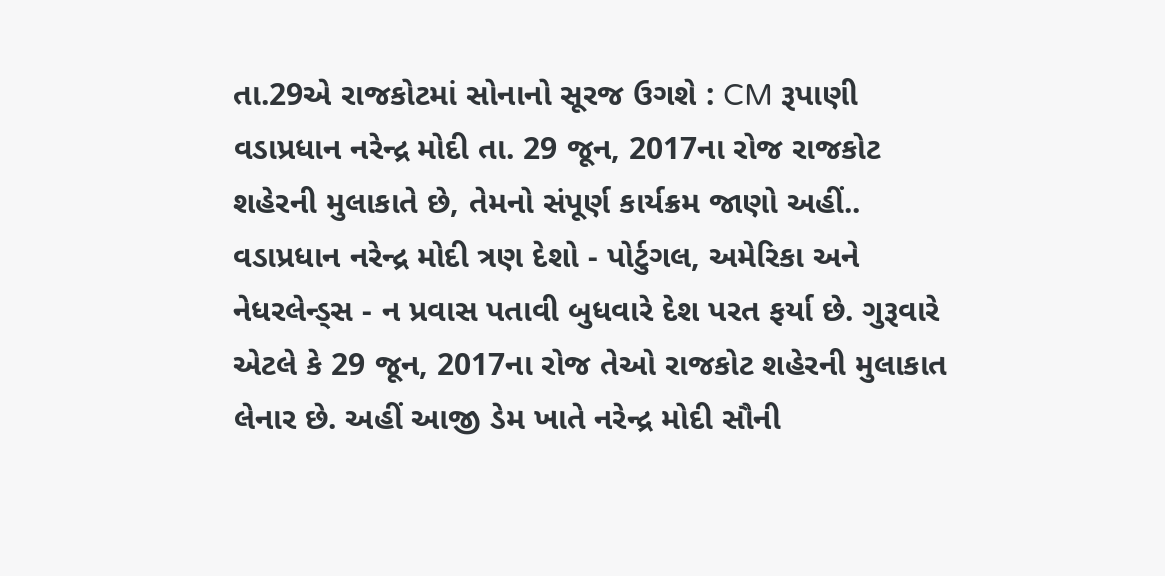તા.29એ રાજકોટમાં સોનાનો સૂરજ ઉગશે : CM રૂપાણી
વડાપ્રધાન નરેન્દ્ર મોદી તા. 29 જૂન, 2017ના રોજ રાજકોટ શહેરની મુલાકાતે છે, તેમનો સંપૂર્ણ કાર્યક્રમ જાણો અહીં..
વડાપ્રધાન નરેન્દ્ર મોદી ત્રણ દેશો - પોર્ટુગલ, અમેરિકા અને નેધરલેન્ડ્સ - ન પ્રવાસ પતાવી બુધવારે દેશ પરત ફર્યા છે. ગુરૂવારે એટલે કે 29 જૂન, 2017ના રોજ તેઓ રાજકોટ શહેરની મુલાકાત લેનાર છે. અહીં આજી ડેમ ખાતે નરેન્દ્ર મોદી સૌની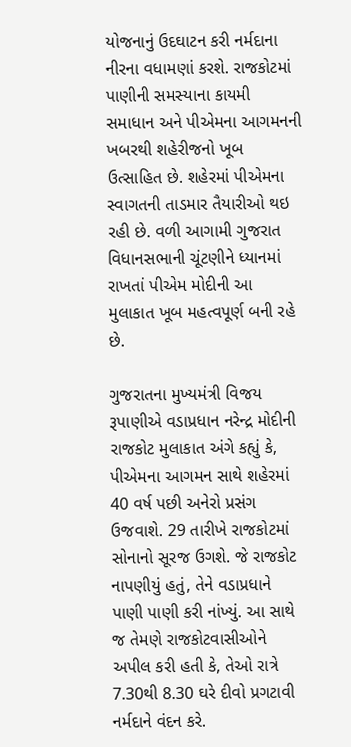યોજનાનું ઉદઘાટન કરી નર્મદાના નીરના વધામણાં કરશે. રાજકોટમાં પાણીની સમસ્યાના કાયમી સમાધાન અને પીએમના આગમનની ખબરથી શહેરીજનો ખૂબ ઉત્સાહિત છે. શહેરમાં પીએમના સ્વાગતની તાડમાર તૈયારીઓ થઇ રહી છે. વળી આગામી ગુજરાત વિધાનસભાની ચૂંટણીને ધ્યાનમાં રાખતાં પીએમ મોદીની આ મુલાકાત ખૂબ મહત્વપૂર્ણ બની રહે છે.

ગુજરાતના મુખ્યમંત્રી વિજય રૂપાણીએ વડાપ્રધાન નરેન્દ્ર મોદીની રાજકોટ મુલાકાત અંગે કહ્યું કે, પીએમના આગમન સાથે શહેરમાં 40 વર્ષ પછી અનેરો પ્રસંગ ઉજવાશે. 29 તારીખે રાજકોટમાં સોનાનો સૂરજ ઉગશે. જે રાજકોટ નાપણીયું હતું, તેને વડાપ્રધાને પાણી પાણી કરી નાંખ્યું. આ સાથે જ તેમણે રાજકોટવાસીઓને અપીલ કરી હતી કે, તેઓ રાત્રે 7.30થી 8.30 ઘરે દીવો પ્રગટાવી નર્મદાને વંદન કરે.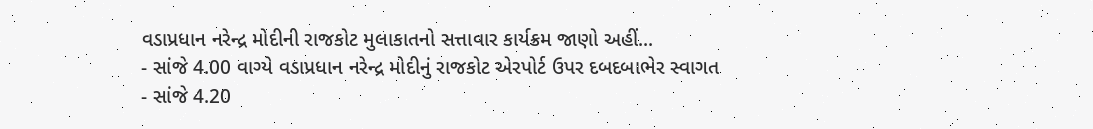વડાપ્રધાન નરેન્દ્ર મોદીની રાજકોટ મુલાકાતનો સત્તાવાર કાર્યક્રમ જાણો અહીં...
- સાંજે 4.00 વાગ્યે વડાપ્રધાન નરેન્દ્ર મોદીનું રાજકોટ એરપોર્ટ ઉપર દબદબાભેર સ્વાગત
- સાંજે 4.20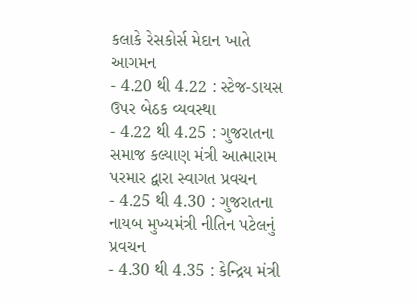કલાકે રેસકોર્સ મેદાન ખાતે આગમન
- 4.20 થી 4.22 : સ્ટેજ-ડાયસ ઉપર બેઠક વ્યવસ્થા
- 4.22 થી 4.25 : ગુજરાતના સમાજ કલ્યાણ મંત્રી આત્મારામ પરમાર દ્વારા સ્વાગત પ્રવચન
- 4.25 થી 4.30 : ગુજરાતના નાયબ મુખ્યમંત્રી નીતિન પટેલનું પ્રવચન
- 4.30 થી 4.35 : કેન્દ્રિય મંત્રી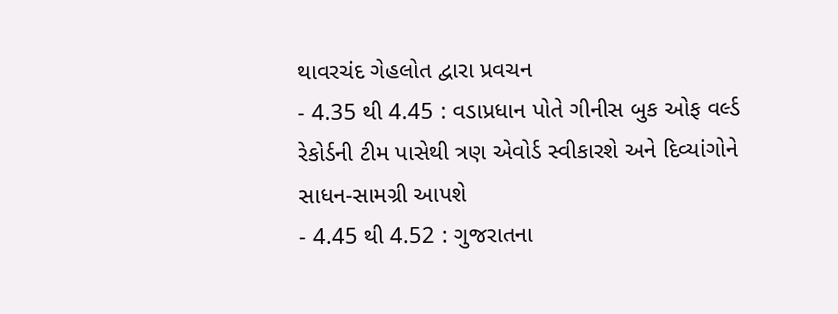થાવરચંદ ગેહલોત દ્વારા પ્રવચન
- 4.35 થી 4.45 : વડાપ્રધાન પોતે ગીનીસ બુક ઓફ વર્લ્ડ રેકોર્ડની ટીમ પાસેથી ત્રણ એવોર્ડ સ્વીકારશે અને દિવ્યાંગોને સાધન-સામગ્રી આપશે
- 4.45 થી 4.52 : ગુજરાતના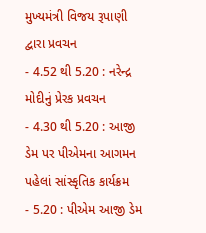મુખ્યમંત્રી વિજય રૂપાણી દ્વારા પ્રવચન
- 4.52 થી 5.20 : નરેન્દ્ર મોદીનું પ્રેરક પ્રવચન
- 4.30 થી 5.20 : આજી ડેમ પર પીએમના આગમન પહેલાં સાંસ્કૃતિક કાર્યક્રમ
- 5.20 : પીએમ આજી ડેમ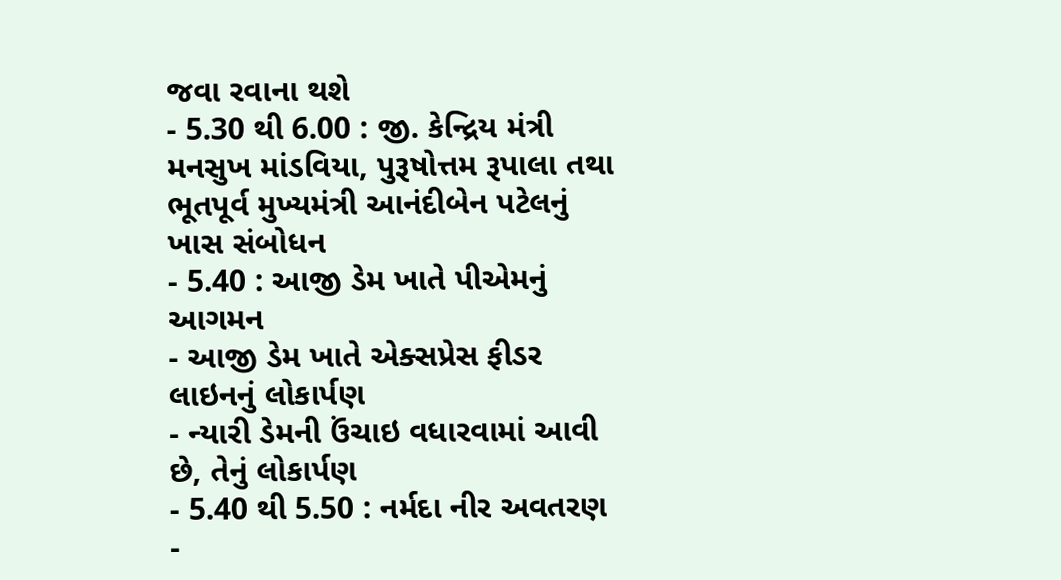જવા રવાના થશે
- 5.30 થી 6.00 : જી. કેન્દ્રિય મંત્રી મનસુખ માંડવિયા, પુરૂષોત્તમ રૂપાલા તથા ભૂતપૂર્વ મુખ્યમંત્રી આનંદીબેન પટેલનું ખાસ સંબોધન
- 5.40 : આજી ડેમ ખાતે પીએમનું આગમન
- આજી ડેમ ખાતે એક્સપ્રેસ ફીડર લાઇનનું લોકાર્પણ
- ન્યારી ડેમની ઉંચાઇ વધારવામાં આવી છે, તેનું લોકાર્પણ
- 5.40 થી 5.50 : નર્મદા નીર અવતરણ
-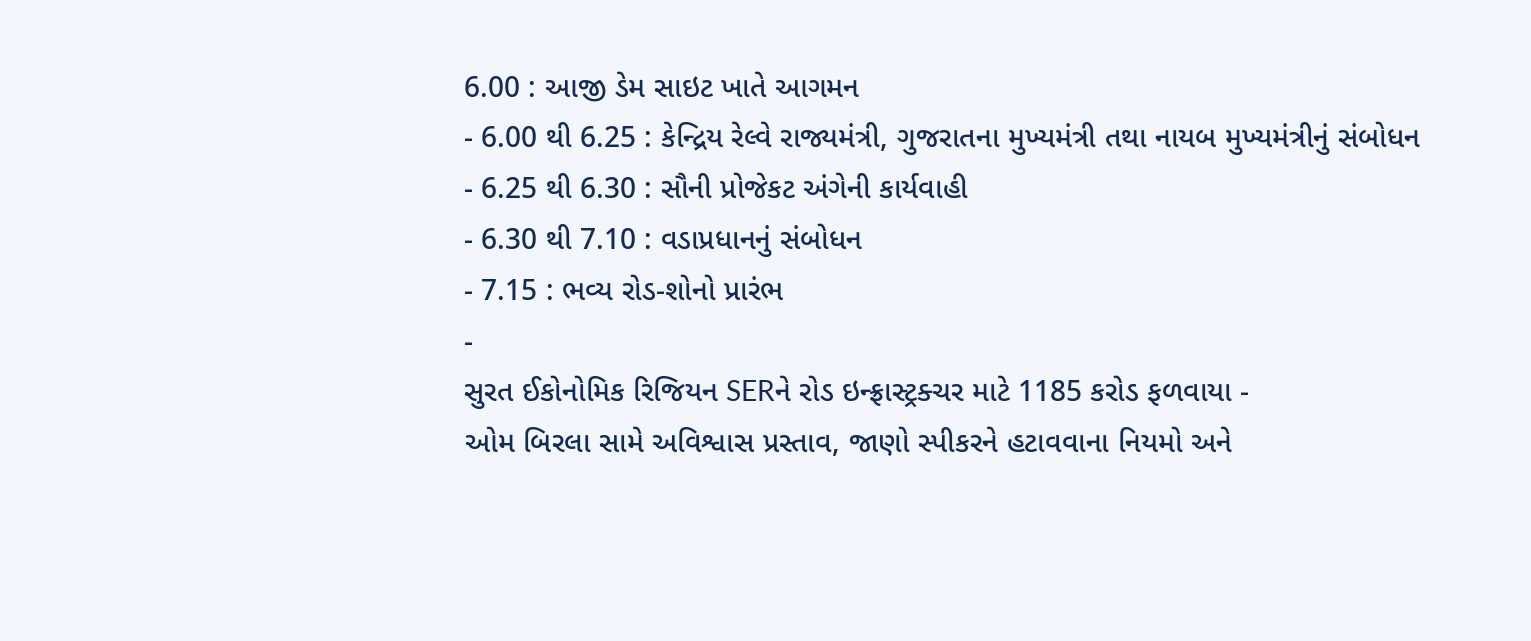6.00 : આજી ડેમ સાઇટ ખાતે આગમન
- 6.00 થી 6.25 : કેન્દ્રિય રેલ્વે રાજ્યમંત્રી, ગુજરાતના મુખ્યમંત્રી તથા નાયબ મુખ્યમંત્રીનું સંબોધન
- 6.25 થી 6.30 : સૌની પ્રોજેકટ અંગેની કાર્યવાહી
- 6.30 થી 7.10 : વડાપ્રધાનનું સંબોધન
- 7.15 : ભવ્ય રોડ-શોનો પ્રારંભ
-
સુરત ઈકોનોમિક રિજિયન SERને રોડ ઇન્ફ્રાસ્ટ્રક્ચર માટે 1185 કરોડ ફળવાયા -
ઓમ બિરલા સામે અવિશ્વાસ પ્રસ્તાવ, જાણો સ્પીકરને હટાવવાના નિયમો અને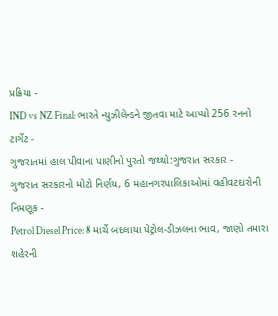પ્રક્રિયા -
IND vs NZ Final: ભારતે ન્યુઝીલેન્ડને જીતવા માટે આપ્યો 256 રનનો ટાર્ગેટ -
ગુજરાતમાં હાલ પીવાના પાણીનો પુરતો જથ્થો:ગુજરાત સરકાર -
ગુજરાત સરકારનો મોટો નિર્ણય, 6 મહાનગરપાલિકાઓમાં વહીવટદારોની નિમણૂક -
Petrol Diesel Price: 8 માર્ચે બદલાયા પેટ્રોલ-ડીઝલના ભાવ, જાણો તમારા શહેરની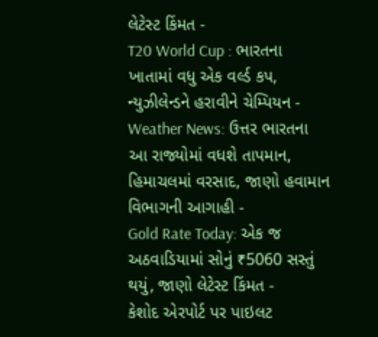લેટેસ્ટ કિંમત -
T20 World Cup : ભારતના ખાતામાં વધુ એક વર્લ્ડ કપ, ન્યુઝીલેન્ડને હરાવીને ચેમ્પિયન -
Weather News: ઉત્તર ભારતના આ રાજ્યોમાં વધશે તાપમાન, હિમાચલમાં વરસાદ, જાણો હવામાન વિભાગની આગાહી -
Gold Rate Today: એક જ અઠવાડિયામાં સોનું ₹5060 સસ્તું થયું, જાણો લેટેસ્ટ કિંમત -
કેશોદ એરપોર્ટ પર પાઇલટ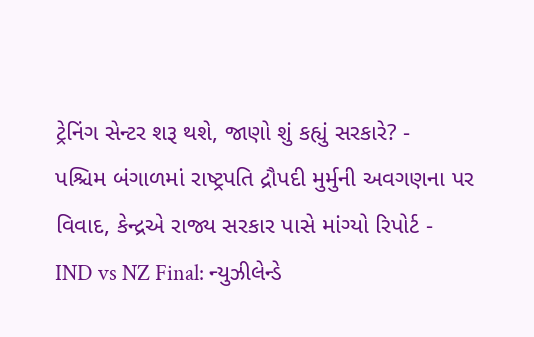ટ્રેનિંગ સેન્ટર શરૂ થશે, જાણો શું કહ્યું સરકારે? -
પશ્ચિમ બંગાળમાં રાષ્ટ્રપતિ દ્રૌપદી મુર્મુની અવગણના પર વિવાદ, કેન્દ્રએ રાજ્ય સરકાર પાસે માંગ્યો રિપોર્ટ -
IND vs NZ Final: ન્યુઝીલેન્ડે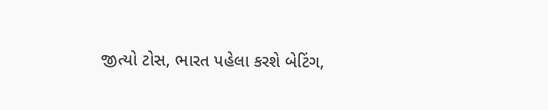જીત્યો ટોસ, ભારત પહેલા કરશે બેટિંગ,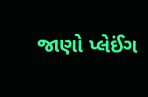જાણો પ્લેઈંગ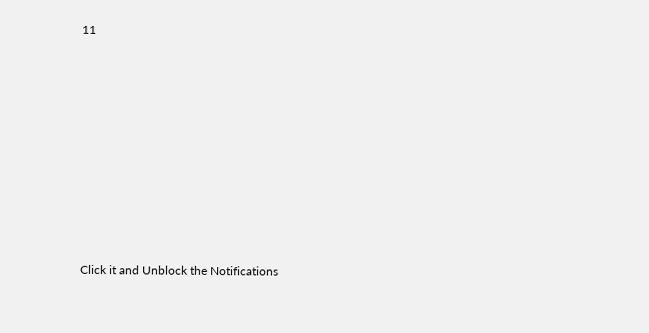11









Click it and Unblock the Notifications